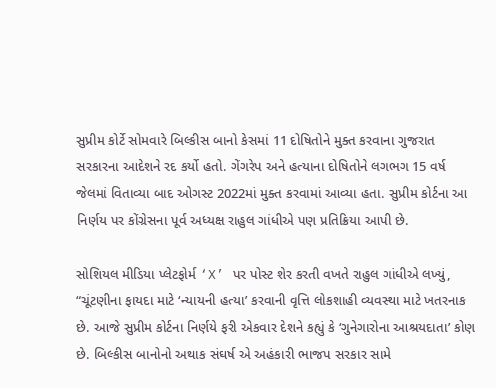સુપ્રીમ કોર્ટે સોમવારે બિલ્કીસ બાનો કેસમાં 11 દોષિતોને મુક્ત કરવાના ગુજરાત સરકારના આદેશને રદ કર્યો હતો. ગેંગરેપ અને હત્યાના દોષિતોને લગભગ 15 વર્ષ જેલમાં વિતાવ્યા બાદ ઓગસ્ટ 2022માં મુક્ત કરવામાં આવ્યા હતા. સુપ્રીમ કોર્ટના આ નિર્ણય પર કોંગ્રેસના પૂર્વ અધ્યક્ષ રાહુલ ગાંધીએ પણ પ્રતિક્રિયા આપી છે.

સોશિયલ મીડિયા પ્લેટફોર્મ ‘X’ પર પોસ્ટ શેર કરતી વખતે રાહુલ ગાંધીએ લખ્યું, “ચૂંટણીના ફાયદા માટે ‘ન્યાયની હત્યા’ કરવાની વૃત્તિ લોકશાહી વ્યવસ્થા માટે ખતરનાક છે. આજે સુપ્રીમ કોર્ટના નિર્ણયે ફરી એકવાર દેશને કહ્યું કે ‘ગુનેગારોના આશ્રયદાતા’ કોણ છે. બિલ્કીસ બાનોનો અથાક સંઘર્ષ એ અહંકારી ભાજપ સરકાર સામે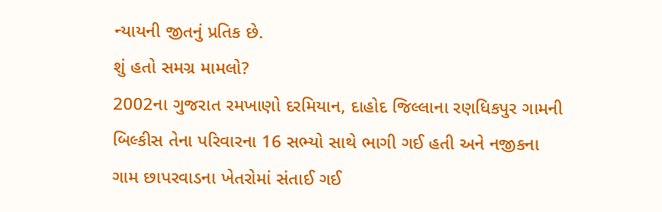ન્યાયની જીતનું પ્રતિક છે.
શું હતો સમગ્ર મામલો?
2002ના ગુજરાત રમખાણો દરમિયાન, દાહોદ જિલ્લાના રણધિકપુર ગામની બિલ્કીસ તેના પરિવારના 16 સભ્યો સાથે ભાગી ગઈ હતી અને નજીકના ગામ છાપરવાડના ખેતરોમાં સંતાઈ ગઈ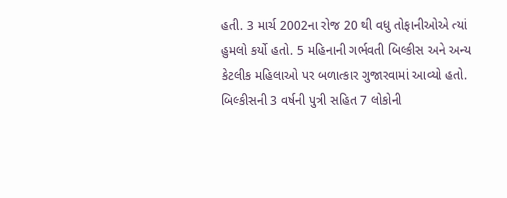હતી. 3 માર્ચ 2002ના રોજ 20 થી વધુ તોફાનીઓએ ત્યાં હુમલો કર્યો હતો. 5 મહિનાની ગર્ભવતી બિલ્કીસ અને અન્ય કેટલીક મહિલાઓ પર બળાત્કાર ગુજારવામાં આવ્યો હતો. બિલ્કીસની 3 વર્ષની પુત્રી સહિત 7 લોકોની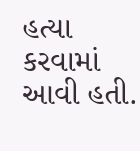હત્યા કરવામાં આવી હતી.